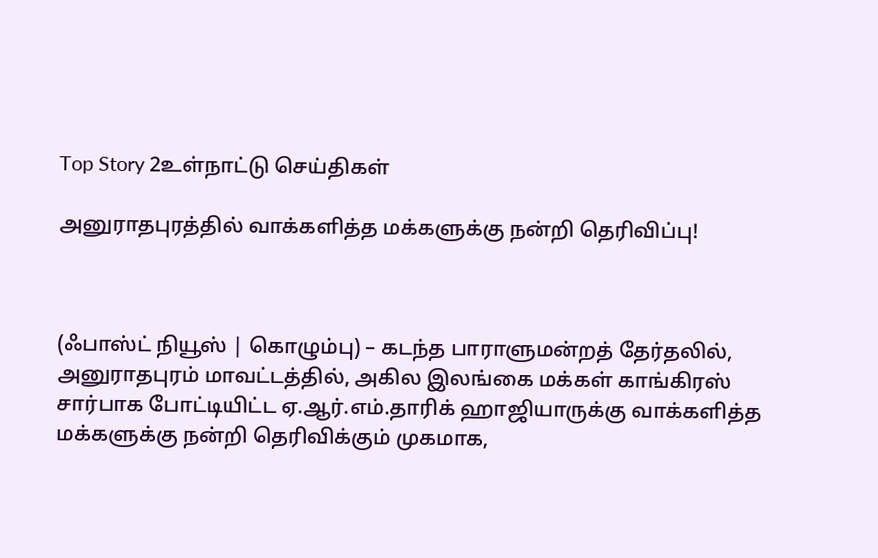Top Story 2உள்நாட்டு செய்திகள்

அனுராதபுரத்தில் வாக்களித்த மக்களுக்கு நன்றி தெரிவிப்பு!



(ஃபாஸ்ட் நியூஸ் | கொழும்பு) – கடந்த பாராளுமன்றத் தேர்தலில், அனுராதபுரம் மாவட்டத்தில், அகில இலங்கை மக்கள் காங்கிரஸ் சார்பாக போட்டியிட்ட ஏ.ஆர்.எம்.தாரிக் ஹாஜியாருக்கு வாக்களித்த மக்களுக்கு நன்றி தெரிவிக்கும் முகமாக,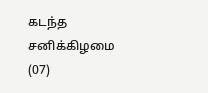கடந்த சனிக்கிழமை (07)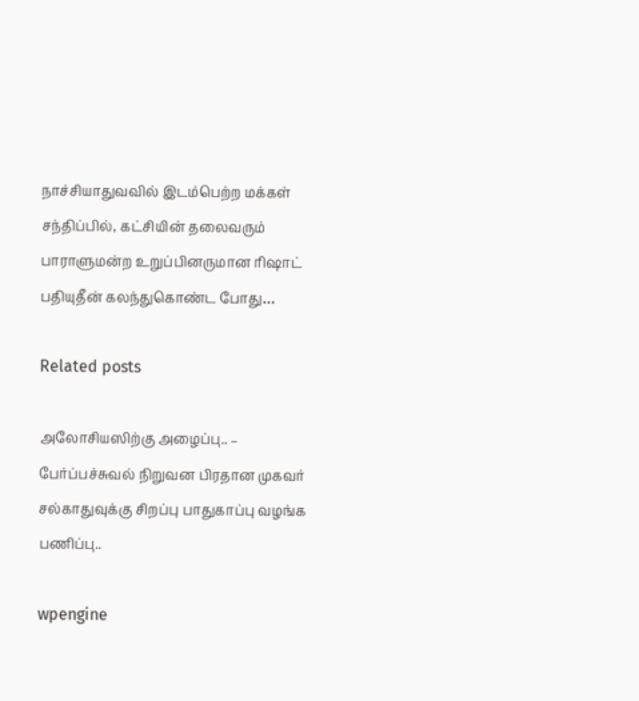நாச்சியாதுவவில் இடம்பெற்ற மக்கள் சந்திப்பில், கட்சியின் தலைவரும் பாராளுமன்ற உறுப்பினருமான ரிஷாட் பதியுதீன் கலந்துகொண்ட போது…

Related posts

அலோசியஸிற்கு அழைப்பு.. – பேர்ப்பச்சுவல் நிறுவன பிரதான முகவர் சல்காதுவுக்கு சிறப்பு பாதுகாப்பு வழங்க பணிப்பு..

wpengine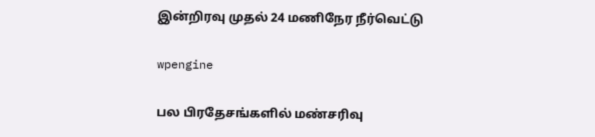இன்றிரவு முதல் 24 மணிநேர நீர்வெட்டு

wpengine

பல பிரதேசங்களில் மண்சரிவு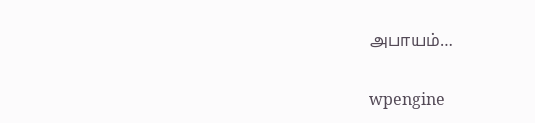அபாயம்…

wpengine